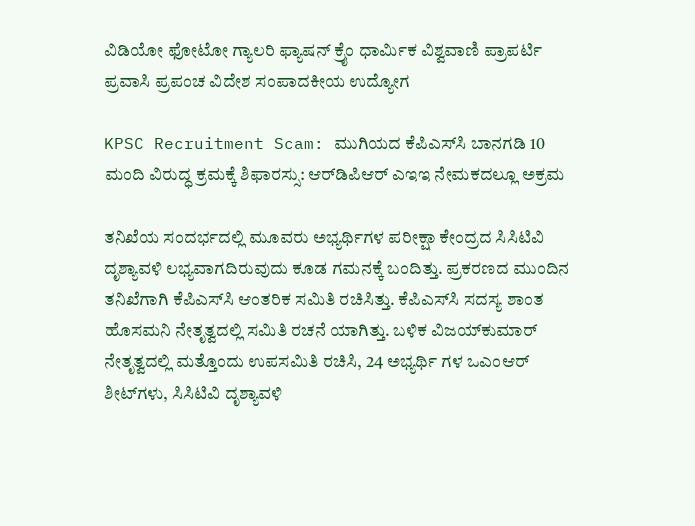ವಿಡಿಯೋ ಫೋಟೋ ಗ್ಯಾಲರಿ ಫ್ಯಾಷನ್ ಕ್ರೈಂ ಧಾರ್ಮಿಕ ವಿಶ್ವವಾಣಿ ಪ್ರಾಪರ್ಟಿ ಪ್ರವಾಸಿ ಪ್ರಪಂಚ ವಿದೇಶ ಸಂಪಾದಕೀಯ ಉದ್ಯೋಗ

KPSC Recruitment Scam: ಮುಗಿಯದ ಕೆಪಿಎಸ್‌ಸಿ ಬಾನಗಡಿ 10 ಮಂದಿ ವಿರುದ್ಧ ಕ್ರಮಕ್ಕೆ ಶಿಫಾರಸ್ಸು: ಆರ್‌ಡಿಪಿಆರ್ ಎಇಇ ನೇಮಕದಲ್ಲೂ ಅಕ್ರಮ

ತನಿಖೆಯ ಸಂದರ್ಭದಲ್ಲಿ ಮೂವರು ಅಭ್ಯರ್ಥಿಗಳ ಪರೀಕ್ಷಾ ಕೇಂದ್ರದ ಸಿಸಿಟಿವಿ ದೃಶ್ಯಾವಳಿ ಲಭ್ಯವಾಗದಿರುವುದು ಕೂಡ ಗಮನಕ್ಕೆ ಬಂದಿತ್ತು. ಪ್ರಕರಣದ ಮುಂದಿನ ತನಿಖೆಗಾಗಿ ಕೆಪಿಎಸ್‌ಸಿ ಆಂತರಿಕ ಸಮಿತಿ ರಚಿಸಿತ್ತು. ಕೆಪಿಎಸ್‌ಸಿ ಸದಸ್ಯ ಶಾಂತ ಹೊಸಮನಿ ನೇತೃತ್ವದಲ್ಲಿ ಸಮಿತಿ ರಚನೆ ಯಾಗಿತ್ತು. ಬಳಿಕ ವಿಜಯ್‌ಕುಮಾರ್ ನೇತೃತ್ವದಲ್ಲಿ ಮತ್ತೊಂದು ಉಪಸಮಿತಿ ರಚಿಸಿ, 24 ಅಭ್ಯರ್ಥಿ ಗಳ ಒಎಂಆರ್ ಶೀಟ್‌ಗಳು, ಸಿಸಿಟಿವಿ ದೃಶ್ಯಾವಳಿ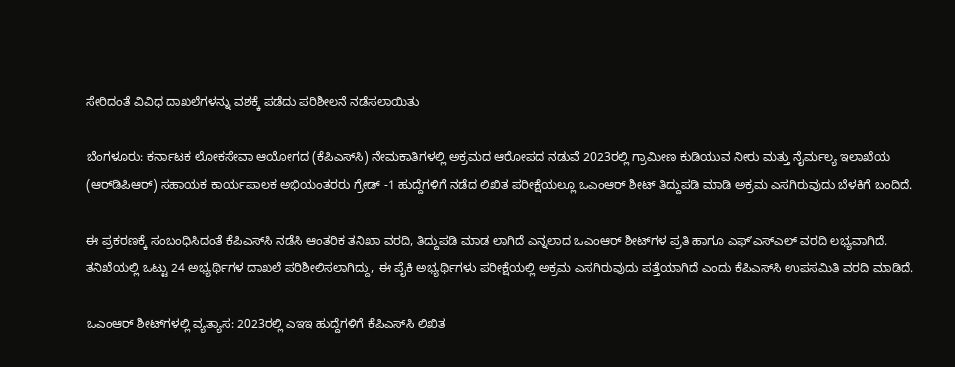ಸೇರಿದಂತೆ ವಿವಿಧ ದಾಖಲೆಗಳನ್ನು ವಶಕ್ಕೆ ಪಡೆದು ಪರಿಶೀಲನೆ ನಡೆಸಲಾಯಿತು

ಬೆಂಗಳೂರು: ಕರ್ನಾಟಕ ಲೋಕಸೇವಾ ಆಯೋಗದ (ಕೆಪಿಎಸ್‌ಸಿ) ನೇಮಕಾತಿಗಳಲ್ಲಿ ಅಕ್ರಮದ ಆರೋಪದ ನಡುವೆ 2023ರಲ್ಲಿ ಗ್ರಾಮೀಣ ಕುಡಿಯುವ ನೀರು ಮತ್ತು ನೈರ್ಮಲ್ಯ ಇಲಾಖೆಯ (ಆರ್‌ಡಿಪಿಆರ್) ಸಹಾಯಕ ಕಾರ್ಯಪಾಲಕ ಅಭಿಯಂತರರು ಗ್ರೇಡ್ -1 ಹುದ್ದೆಗಳಿಗೆ ನಡೆದ ಲಿಖಿತ ಪರೀಕ್ಷೆಯಲ್ಲೂ ಒಎಂಆರ್ ಶೀಟ್ ತಿದ್ದುಪಡಿ ಮಾಡಿ ಅಕ್ರಮ ಎಸಗಿರುವುದು ಬೆಳಕಿಗೆ ಬಂದಿದೆ.

ಈ ಪ್ರಕರಣಕ್ಕೆ ಸಂಬಂಧಿಸಿದಂತೆ ಕೆಪಿಎಸ್‌ಸಿ ನಡೆಸಿ ಆಂತರಿಕ ತನಿಖಾ ವರದಿ, ತಿದ್ದುಪಡಿ ಮಾಡ ಲಾಗಿದೆ ಎನ್ನಲಾದ ಒಎಂಆರ್ ಶೀಟ್‌ಗಳ ಪ್ರತಿ ಹಾಗೂ ಎಫ್‌ʼಎಸ್‌ಎಲ್ ವರದಿ ಲಭ್ಯವಾಗಿದೆ. ತನಿಖೆಯಲ್ಲಿ ಒಟ್ಟು 24 ಅಭ್ಯರ್ಥಿಗಳ ದಾಖಲೆ ಪರಿಶೀಲಿಸಲಾಗಿದ್ದು, ಈ ಪೈಕಿ ಅಭ್ಯರ್ಥಿಗಳು ಪರೀಕ್ಷೆಯಲ್ಲಿ ಅಕ್ರಮ ಎಸಗಿರುವುದು ಪತ್ತೆಯಾಗಿದೆ ಎಂದು ಕೆಪಿಎಸ್‌ಸಿ ಉಪಸಮಿತಿ ವರದಿ ಮಾಡಿದೆ.

ಒಎಂಆರ್ ಶೀಟ್‌ಗಳಲ್ಲಿ ವ್ಯತ್ಯಾಸ: 2023ರಲ್ಲಿ ಎಇಇ ಹುದ್ದೆಗಳಿಗೆ ಕೆಪಿಎಸ್‌ಸಿ ಲಿಖಿತ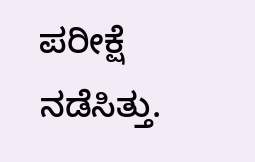ಪರೀಕ್ಷೆ ನಡೆಸಿತ್ತು.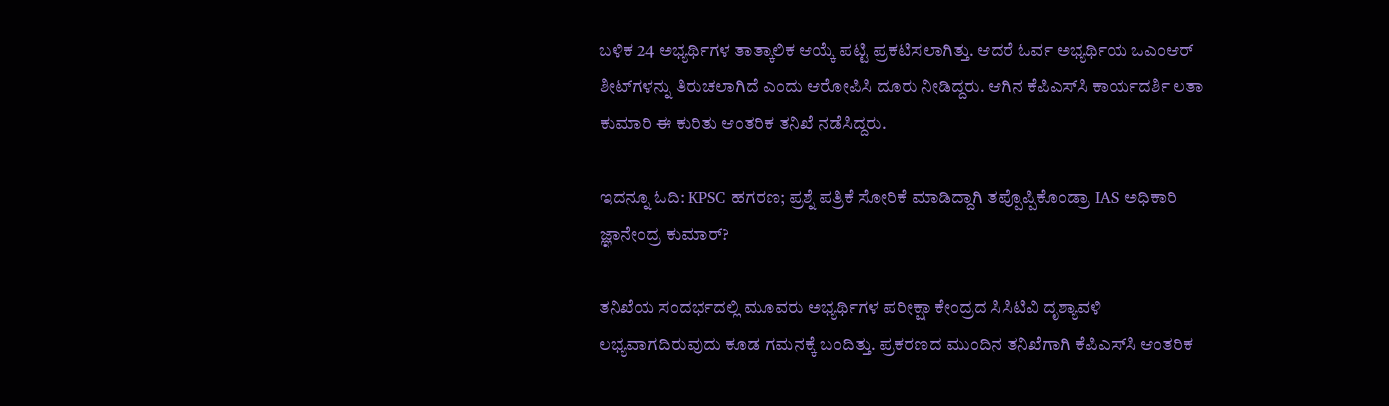ಬಳಿಕ 24 ಅಭ್ಯರ್ಥಿಗಳ ತಾತ್ಕಾಲಿಕ ಆಯ್ಕೆ ಪಟ್ಟಿ ಪ್ರಕಟಿಸಲಾಗಿತ್ತು. ಆದರೆ ಓರ್ವ ಅಭ್ಯರ್ಥಿಯ ಒಎಂಆರ್ ಶೀಟ್‌ಗಳನ್ನು ತಿರುಚಲಾಗಿದೆ ಎಂದು ಆರೋಪಿಸಿ ದೂರು ನೀಡಿದ್ದರು. ಆಗಿನ ಕೆಪಿಎಸ್‌ಸಿ ಕಾರ್ಯದರ್ಶಿ ಲತಾ ಕುಮಾರಿ ಈ ಕುರಿತು ಆಂತರಿಕ ತನಿಖೆ ನಡೆಸಿದ್ದರು.

ಇದನ್ನೂ ಓದಿ: KPSC ಹಗರಣ; ಪ್ರಶ್ನೆ ಪತ್ರಿಕೆ ಸೋರಿಕೆ ಮಾಡಿದ್ದಾಗಿ ತಪ್ಪೊಪ್ಪಿಕೊಂಡ್ರಾ IAS ಅಧಿಕಾರಿ ಜ್ಞಾನೇಂದ್ರ ಕುಮಾರ್?

ತನಿಖೆಯ ಸಂದರ್ಭದಲ್ಲಿ ಮೂವರು ಅಭ್ಯರ್ಥಿಗಳ ಪರೀಕ್ಷಾ ಕೇಂದ್ರದ ಸಿಸಿಟಿವಿ ದೃಶ್ಯಾವಳಿ ಲಭ್ಯವಾಗದಿರುವುದು ಕೂಡ ಗಮನಕ್ಕೆ ಬಂದಿತ್ತು. ಪ್ರಕರಣದ ಮುಂದಿನ ತನಿಖೆಗಾಗಿ ಕೆಪಿಎಸ್‌ಸಿ ಆಂತರಿಕ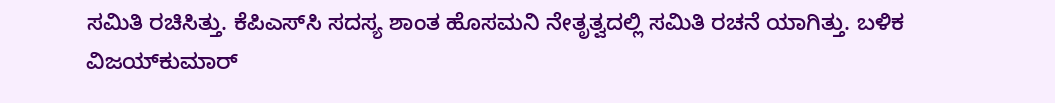ಸಮಿತಿ ರಚಿಸಿತ್ತು. ಕೆಪಿಎಸ್‌ಸಿ ಸದಸ್ಯ ಶಾಂತ ಹೊಸಮನಿ ನೇತೃತ್ವದಲ್ಲಿ ಸಮಿತಿ ರಚನೆ ಯಾಗಿತ್ತು. ಬಳಿಕ ವಿಜಯ್‌ಕುಮಾರ್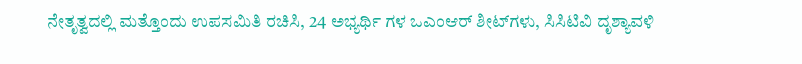ನೇತೃತ್ವದಲ್ಲಿ ಮತ್ತೊಂದು ಉಪಸಮಿತಿ ರಚಿಸಿ, 24 ಅಭ್ಯರ್ಥಿ ಗಳ ಒಎಂಆರ್ ಶೀಟ್‌ಗಳು, ಸಿಸಿಟಿವಿ ದೃಶ್ಯಾವಳಿ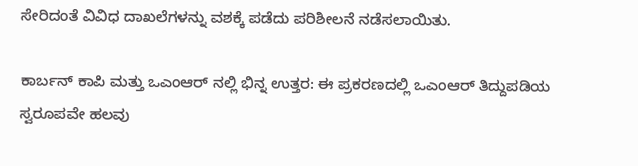ಸೇರಿದಂತೆ ವಿವಿಧ ದಾಖಲೆಗಳನ್ನು ವಶಕ್ಕೆ ಪಡೆದು ಪರಿಶೀಲನೆ ನಡೆಸಲಾಯಿತು.

ಕಾರ್ಬನ್ ಕಾಪಿ ಮತ್ತು ಒಎಂಆರ್ ನಲ್ಲಿ ಭಿನ್ನ ಉತ್ತರ: ಈ ಪ್ರಕರಣದಲ್ಲಿ ಒಎಂಆರ್ ತಿದ್ದುಪಡಿಯ ಸ್ವರೂಪವೇ ಹಲವು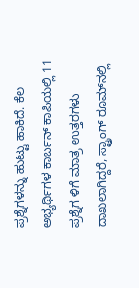ಪ್ರಶ್ನೆಗಳನ್ನು ಹುಟ್ಟು ಹಾಕಿದೆ. ಕೆಲ ಅಭ್ಯರ್ಥಿಗಳ ಕಾರ್ಬನ್ ಕಾಪಿಯಲ್ಲಿ 11 ಪ್ರಶ್ನೆಗ ಳಿಗೆ ಮಾತ್ರ ಉತ್ತರಗಳು ದಾಖಲಾಗಿದ್ದರೆ, ಸ್ಟ್ರಾಂಗ್ ರೂಮ್‌ನಲ್ಲಿ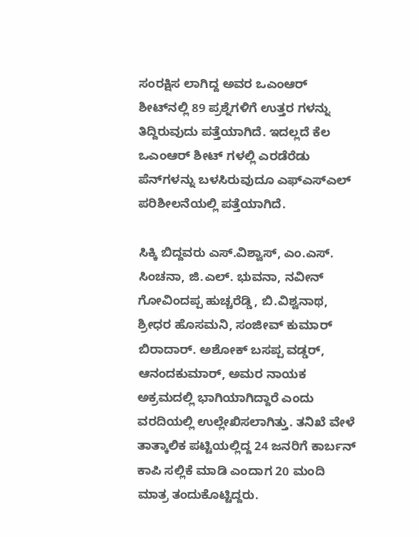ಸಂರಕ್ಷಿಸ ಲಾಗಿದ್ದ ಅವರ ಒಎಂಆರ್ ಶೀಟ್‌ನಲ್ಲಿ 89 ಪ್ರಶ್ನೆಗಳಿಗೆ ಉತ್ತರ ಗಳನ್ನು ತಿದ್ದಿರುವುದು ಪತ್ತೆಯಾಗಿದೆ. ಇದಲ್ಲದೆ ಕೆಲ ಒಎಂಆರ್ ಶೀಟ್ ಗಳಲ್ಲಿ ಎರಡೆರೆಡು ಪೆನ್‌ಗಳನ್ನು ಬಳಸಿರುವುದೂ ಎಫ್ಎಸ್‌ಎಲ್ ಪರಿಶೀಲನೆಯಲ್ಲಿ ಪತ್ತೆಯಾಗಿದೆ.

ಸಿಕ್ಕಿ ಬಿದ್ದವರು ಎಸ್.ವಿಶ್ವಾಸ್, ಎಂ.ಎಸ್. ಸಿಂಚನಾ, ಜಿ.ಎಲ್. ಭುವನಾ, ನವೀನ್ ಗೋವಿಂದಪ್ಪ ಹುಚ್ಚರೆಡ್ಡಿ, ಬಿ.ವಿಶ್ವನಾಥ, ಶ್ರೀಧರ ಹೊಸಮನಿ, ಸಂಜೀವ್ ಕುಮಾರ್ ಬಿರಾದಾರ್. ಅಶೋಕ್ ಬಸಪ್ಪ ವಡ್ಡರ್, ಆನಂದಕುಮಾರ್, ಅಮರ ನಾಯಕ ಅಕ್ರಮದಲ್ಲಿ ಭಾಗಿಯಾಗಿದ್ದಾರೆ ಎಂದು ವರದಿಯಲ್ಲಿ ಉಲ್ಲೇಖಿಸಲಾಗಿತ್ತು. ತನಿಖೆ ವೇಳೆ ತಾತ್ಕಾಲಿಕ ಪಟ್ಟಿಯಲ್ಲಿದ್ದ 24 ಜನರಿಗೆ ಕಾರ್ಬನ್ ಕಾಪಿ ಸಲ್ಲಿಕೆ ಮಾಡಿ ಎಂದಾಗ 20 ಮಂದಿ ಮಾತ್ರ ತಂದುಕೊಟ್ಟಿದ್ದರು.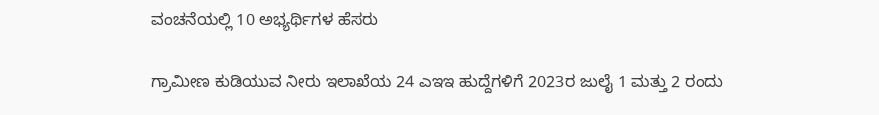ವಂಚನೆಯಲ್ಲಿ 10 ಅಭ್ಯರ್ಥಿಗಳ ಹೆಸರು

ಗ್ರಾಮೀಣ ಕುಡಿಯುವ ನೀರು ಇಲಾಖೆಯ 24 ಎಇಇ ಹುದ್ದೆಗಳಿಗೆ 2023ರ ಜುಲೈ 1 ಮತ್ತು 2 ರಂದು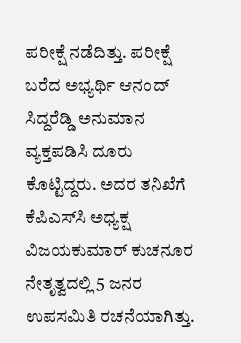ಪರೀಕ್ಷೆ ನಡೆದಿತ್ತು. ಪರೀಕ್ಷೆ ಬರೆದ ಅಭ್ಯರ್ಥಿ ಆನಂದ್ ಸಿದ್ದರೆಡ್ಡಿ ಅನುಮಾನ ವ್ಯಕ್ತಪಡಿಸಿ ದೂರು ಕೊಟ್ಟಿದ್ದರು. ಅದರ ತನಿಖೆಗೆ ಕೆಪಿಎಸ್‌ಸಿ ಅಧ್ಯಕ್ಷ ವಿಜಯಕುಮಾರ್ ಕುಚನೂರ ನೇತೃತ್ವದಲ್ಲಿ 5 ಜನರ ಉಪಸಮಿತಿ ರಚನೆಯಾಗಿತ್ತು.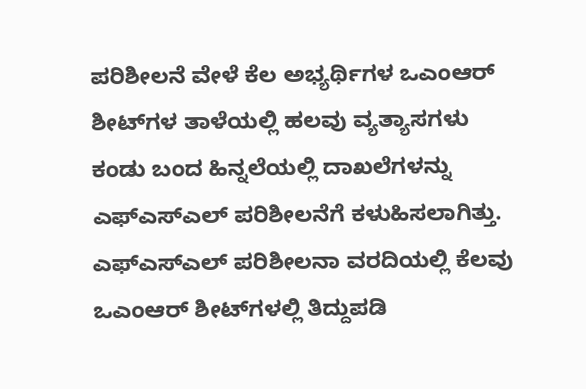ಪರಿಶೀಲನೆ ವೇಳೆ ಕೆಲ ಅಭ್ಯರ್ಥಿಗಳ ಒಎಂಆರ್ ಶೀಟ್‌ಗಳ ತಾಳೆಯಲ್ಲಿ ಹಲವು ವ್ಯತ್ಯಾಸಗಳು ಕಂಡು ಬಂದ ಹಿನ್ನಲೆಯಲ್ಲಿ ದಾಖಲೆಗಳನ್ನು ಎಫ್ಎಸ್‌ಎಲ್ ಪರಿಶೀಲನೆಗೆ ಕಳುಹಿಸಲಾಗಿತ್ತು. ಎಫ್ಎಸ್‌ಎಲ್ ಪರಿಶೀಲನಾ ವರದಿಯಲ್ಲಿ ಕೆಲವು ಒಎಂಆರ್ ಶೀಟ್‌ಗಳಲ್ಲಿ ತಿದ್ದುಪಡಿ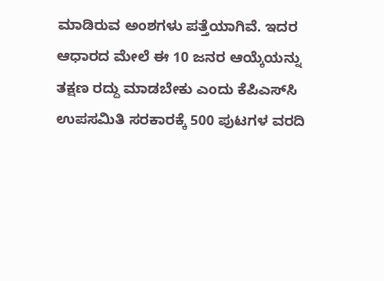ಮಾಡಿರುವ ಅಂಶಗಳು ಪತ್ತೆಯಾಗಿವೆ. ಇದರ ಆಧಾರದ ಮೇಲೆ ಈ 10 ಜನರ ಆಯ್ಕೆಯನ್ನು ತಕ್ಷಣ ರದ್ದು ಮಾಡಬೇಕು ಎಂದು ಕೆಪಿಎಸ್‌ಸಿ ಉಪಸಮಿತಿ ಸರಕಾರಕ್ಕೆ 500 ಪುಟಗಳ ವರದಿ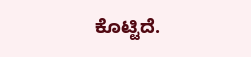ಕೊಟ್ಟಿದೆ.